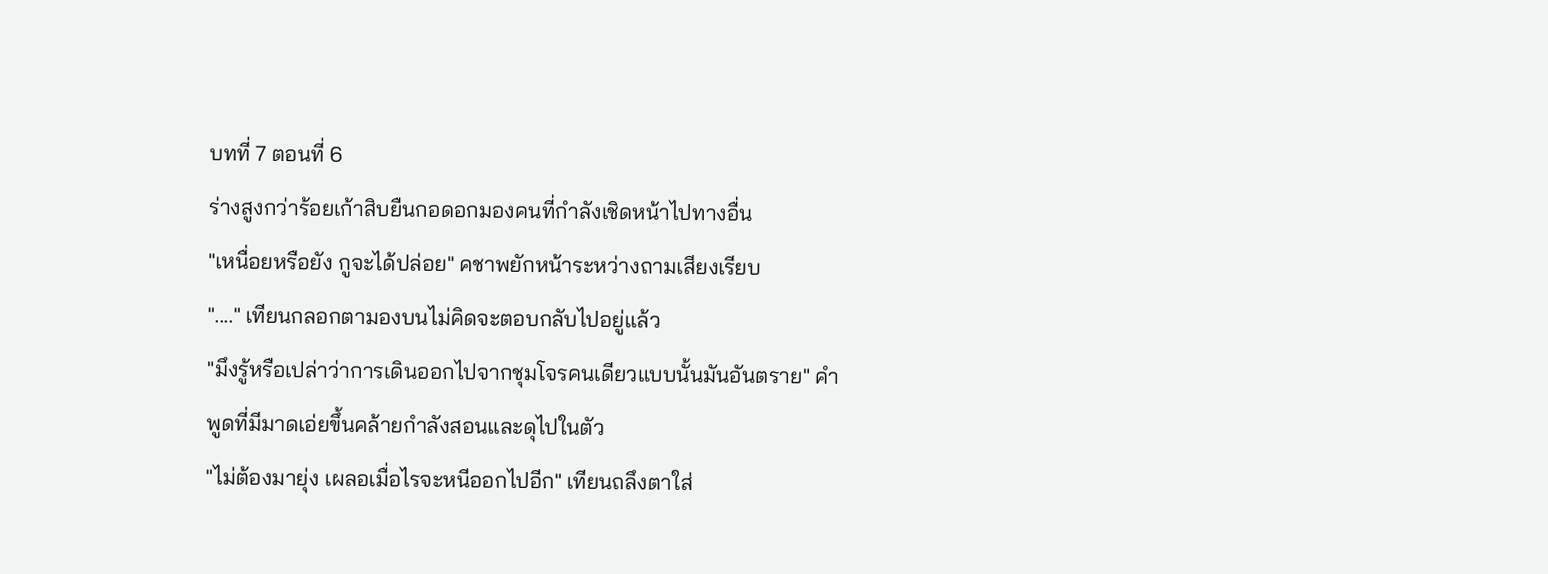บทที่ 7 ตอนที่ 6
ร่างสูงกว่าร้อยเก้าสิบยืนกอดอกมองคนที่กำลังเชิดหน้าไปทางอื่น
"เหนื่อยหรือยัง กูจะได้ปล่อย" คชาพยักหน้าระหว่างถามเสียงเรียบ
"...." เทียนกลอกตามองบนไม่คิดจะตอบกลับไปอยู่แล้ว
"มึงรู้หรือเปล่าว่าการเดินออกไปจากชุมโจรคนเดียวแบบนั้นมันอันตราย" คำพูดที่มีมาดเอ่ยขึ้นคล้ายกำลังสอนและดุไปในตัว
"ไม่ต้องมายุ่ง เผลอเมื่อไรจะหนีออกไปอีก" เทียนถลึงตาใส่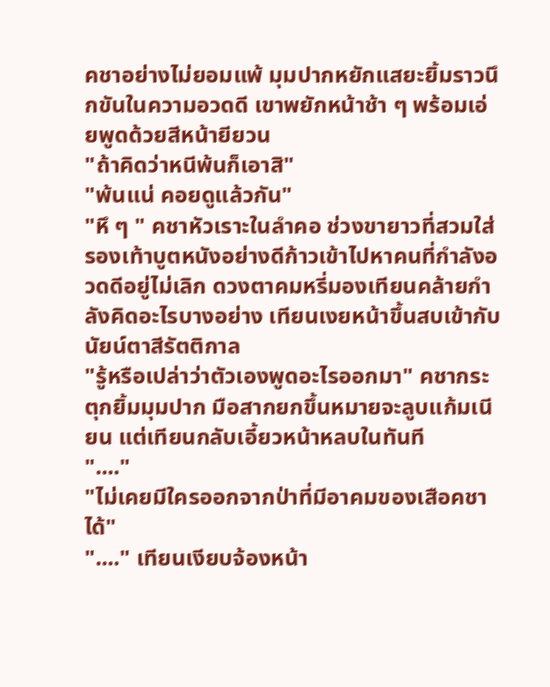คชาอย่างไม่ยอมแพ้ มุมปากหยักแสยะยิ้มราวนึกขันในความอวดดี เขาพยักหน้าช้า ๆ พร้อมเอ่ยพูดด้วยสีหน้ายียวน
"ถ้าคิดว่าหนีพ้นก็เอาสิ"
"พ้นแน่ คอยดูแล้วกัน"
"หึ ๆ " คชาหัวเราะในลำคอ ช่วงขายาวที่สวมใส่รองเท้าบูตหนังอย่างดีก้าวเข้าไปหาคนที่กำลังอวดดีอยู่ไม่เลิก ดวงตาคมหรี่มองเทียนคล้ายกำลังคิดอะไรบางอย่าง เทียนเงยหน้าขึ้นสบเข้ากับนัยน์ตาสีรัตติกาล
"รู้หรือเปล่าว่าตัวเองพูดอะไรออกมา" คชากระตุกยิ้มมุมปาก มือสากยกขึ้นหมายจะลูบแก้มเนียน แต่เทียนกลับเอี้ยวหน้าหลบในทันที
"...."
"ไม่เคยมีใครออกจากป่าที่มีอาคมของเสือคชาได้"
"...." เทียนเงียบจ้องหน้า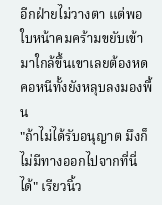อีกฝ่ายไม่วางตา แต่พอใบหน้าคมคร้ามขยับเข้ามาใกล้ขึ้นเขาเลยต้องหดคอหนีทั้งยังหลุบลงมองพื้น
"ถ้าไม่ได้รับอนุญาต มึงก็ไม่มีทางออกไปจากที่นี่ได้" เรียวนิ้ว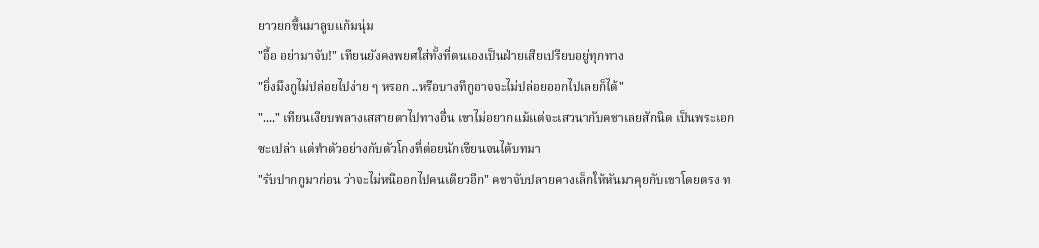ยาวยกขึ้นมาลูบแก้มนุ่ม
"อื้อ อย่ามาจับ!" เทียนยังคงพยศใส่ทั้งที่ตนเองเป็นฝ่ายเสียเปรียบอยู่ทุกทาง
"ยิ่งมึงกูไม่ปล่อยไปง่าย ๆ หรอก ..หรือบางทีกูอาจจะไม่ปล่อยออกไปเลยก็ได้"
"...." เทียนเงียบพลางเสสายตาไปทางอื่น เขาไม่อยากแม้แต่จะเสวนากับคชาเลยสักนิด เป็นพระเอกซะเปล่า แต่ทำตัวอย่างกับตัวโกงที่ต่อยนักเขียนจนได้บทมา
"รับปากกูมาก่อน ว่าจะไม่หนีออกไปคนเดียวอีก" คชาจับปลายคางเล็กให้หันมาคุยกับเขาโดยตรง ท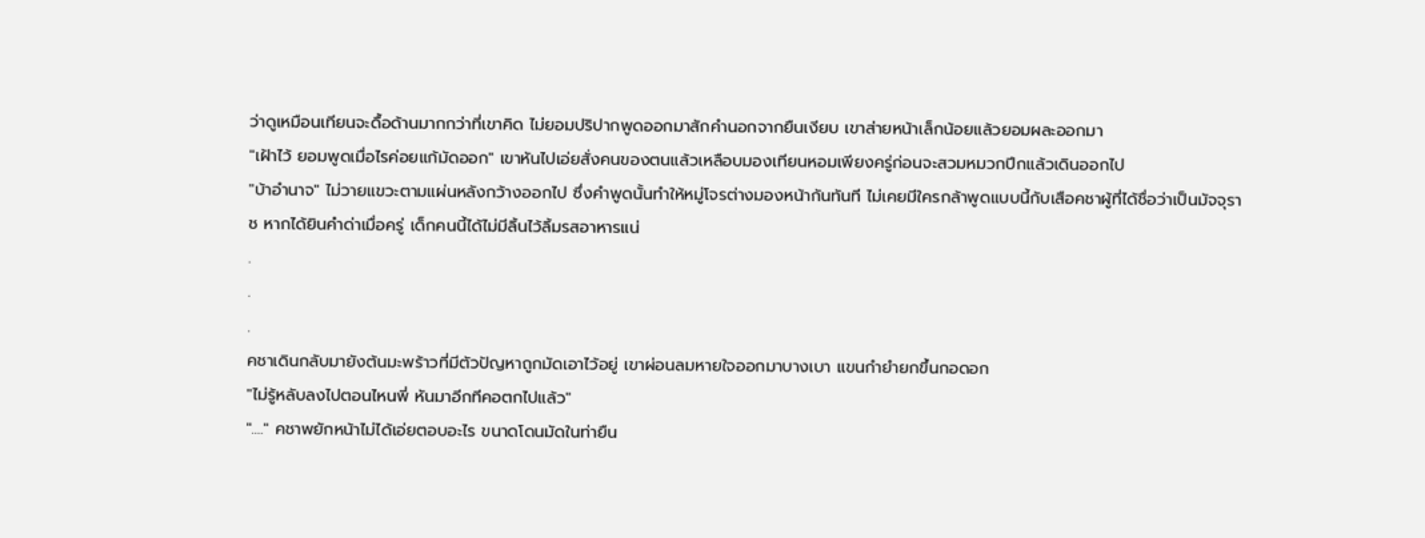ว่าดูเหมือนเทียนจะดื้อด้านมากกว่าที่เขาคิด ไม่ยอมปริปากพูดออกมาสักคำนอกจากยืนเงียบ เขาส่ายหน้าเล็กน้อยแล้วยอมผละออกมา
"เฝ้าไว้ ยอมพูดเมื่อไรค่อยแก้มัดออก" เขาหันไปเอ่ยสั่งคนของตนแล้วเหลือบมองเทียนหอมเพียงครู่ก่อนจะสวมหมวกปีกแล้วเดินออกไป
"บ้าอำนาจ" ไม่วายแขวะตามแผ่นหลังกว้างออกไป ซึ่งคำพูดนั้นทำให้หมู่โจรต่างมองหน้ากันทันที ไม่เคยมีใครกล้าพูดแบบนี้กับเสือคชาผู้ที่ได้ชื่อว่าเป็นมัจจุราช หากได้ยินคำด่าเมื่อครู่ เด็กคนนี้ได้ไม่มีลิ้นไว้ลิ้มรสอาหารแน่
.
.
.
คชาเดินกลับมายังต้นมะพร้าวที่มีตัวปัญหาถูกมัดเอาไว้อยู่ เขาผ่อนลมหายใจออกมาบางเบา แขนกำยำยกขึ้นกอดอก
"ไม่รู้หลับลงไปตอนไหนพี่ หันมาอีกทีคอตกไปแล้ว"
"...." คชาพยักหน้าไม่ได้เอ่ยตอบอะไร ขนาดโดนมัดในท่ายืน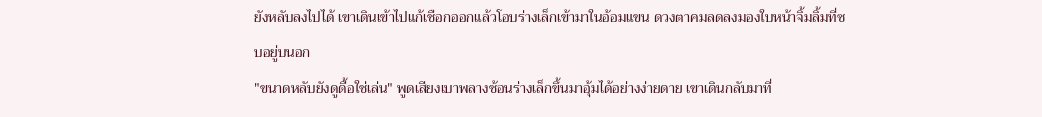ยังหลับลงไปได้ เขาเดินเข้าไปแก้เชือกออกแล้วโอบร่างเล็กเข้ามาในอ้อมแขน ดวงตาคมลดลงมองใบหน้าจิ้มลิ้มที่ซบอยู่บนอก
"ขนาดหลับยังดูดื้อใช่เล่น" พูดเสียงเบาพลางช้อนร่างเล็กขึ้นมาอุ้มได้อย่างง่ายดาย เขาเดินกลับมาที่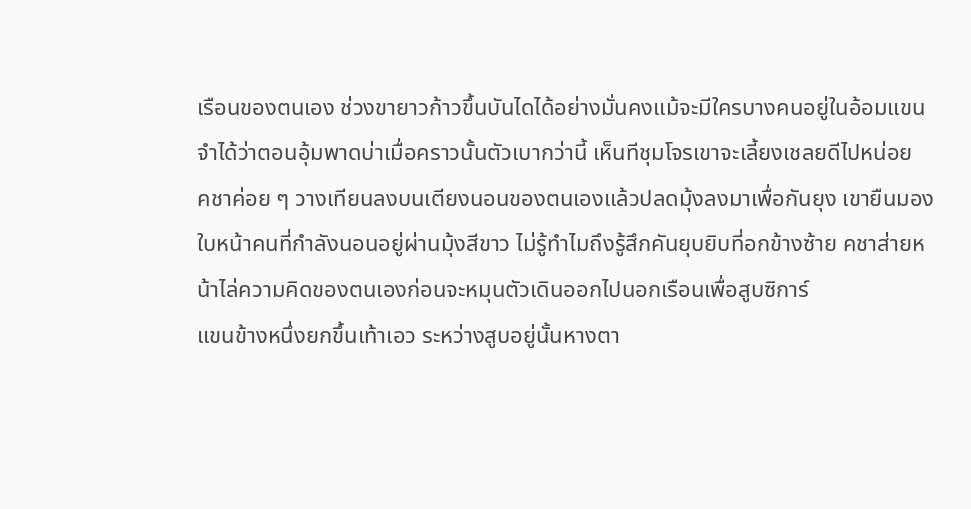เรือนของตนเอง ช่วงขายาวก้าวขึ้นบันไดได้อย่างมั่นคงแม้จะมีใครบางคนอยู่ในอ้อมแขน จำได้ว่าตอนอุ้มพาดบ่าเมื่อคราวนั้นตัวเบากว่านี้ เห็นทีชุมโจรเขาจะเลี้ยงเชลยดีไปหน่อย
คชาค่อย ๆ วางเทียนลงบนเตียงนอนของตนเองแล้วปลดมุ้งลงมาเพื่อกันยุง เขายืนมองใบหน้าคนที่กำลังนอนอยู่ผ่านมุ้งสีขาว ไม่รู้ทำไมถึงรู้สึกคันยุบยิบที่อกข้างซ้าย คชาส่ายหน้าไล่ความคิดของตนเองก่อนจะหมุนตัวเดินออกไปนอกเรือนเพื่อสูบซิการ์
แขนข้างหนึ่งยกขึ้นเท้าเอว ระหว่างสูบอยู่นั้นหางตา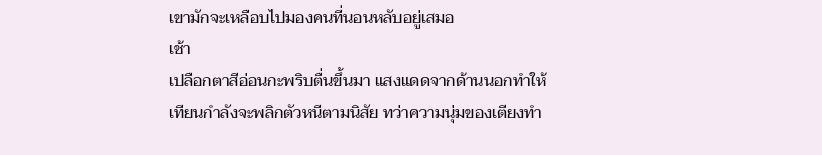เขามักจะเหลือบไปมองคนที่นอนหลับอยู่เสมอ
เช้า
เปลือกตาสีอ่อนกะพริบตื่นขึ้นมา แสงแดดจากด้านนอกทำให้เทียนกำลังจะพลิกตัวหนีตามนิสัย ทว่าความนุ่มของเตียงทำ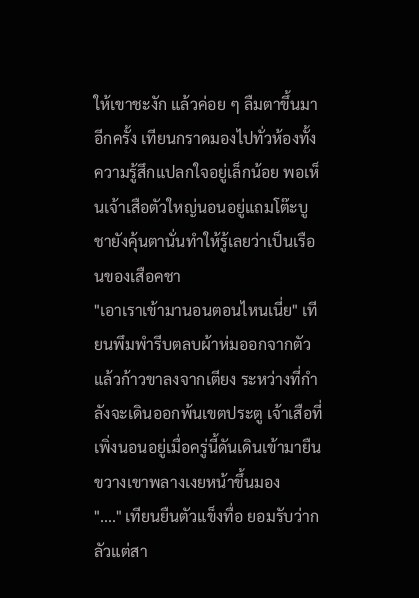ให้เขาชะงัก แล้วค่อย ๆ ลืมตาขึ้นมาอีกครั้ง เทียนกราดมองไปทั่วห้องทั้งความรู้สึกแปลกใจอยู่เล็กน้อย พอเห็นเจ้าเสือตัวใหญ่นอนอยู่แถมโต๊ะบูชายังคุ้นตานั่นทำให้รู้เลยว่าเป็นเรือนของเสือคชา
"เอาเราเข้ามานอนตอนไหนเนี่ย" เทียนพึมพำรีบตลบผ้าห่มออกจากตัวแล้วก้าวขาลงจากเตียง ระหว่างที่กำลังจะเดินออกพ้นเขตประตู เจ้าเสือที่เพิ่งนอนอยู่เมื่อครู่นี้ดันเดินเข้ามายืนขวางเขาพลางเงยหน้าขึ้นมอง
"...." เทียนยืนตัวแข็งทื่อ ยอมรับว่ากลัวแต่สา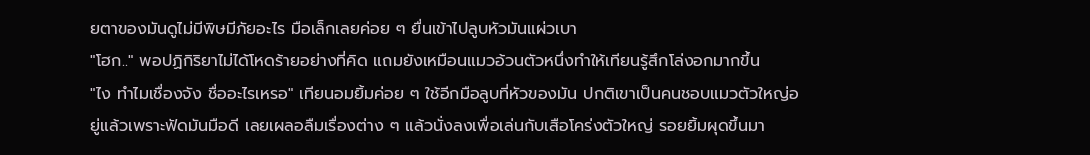ยตาของมันดูไม่มีพิษมีภัยอะไร มือเล็กเลยค่อย ๆ ยื่นเข้าไปลูบหัวมันแผ่วเบา
"โฮก.." พอปฏิกิริยาไม่ได้โหดร้ายอย่างที่คิด แถมยังเหมือนแมวอ้วนตัวหนึ่งทำให้เทียนรู้สึกโล่งอกมากขึ้น
"ไง ทำไมเชื่องจัง ชื่ออะไรเหรอ" เทียนอมยิ้มค่อย ๆ ใช้อีกมือลูบที่หัวของมัน ปกติเขาเป็นคนชอบแมวตัวใหญ่อยู่แล้วเพราะฟัดมันมือดี เลยเผลอลืมเรื่องต่าง ๆ แล้วนั่งลงเพื่อเล่นกับเสือโคร่งตัวใหญ่ รอยยิ้มผุดขึ้นมา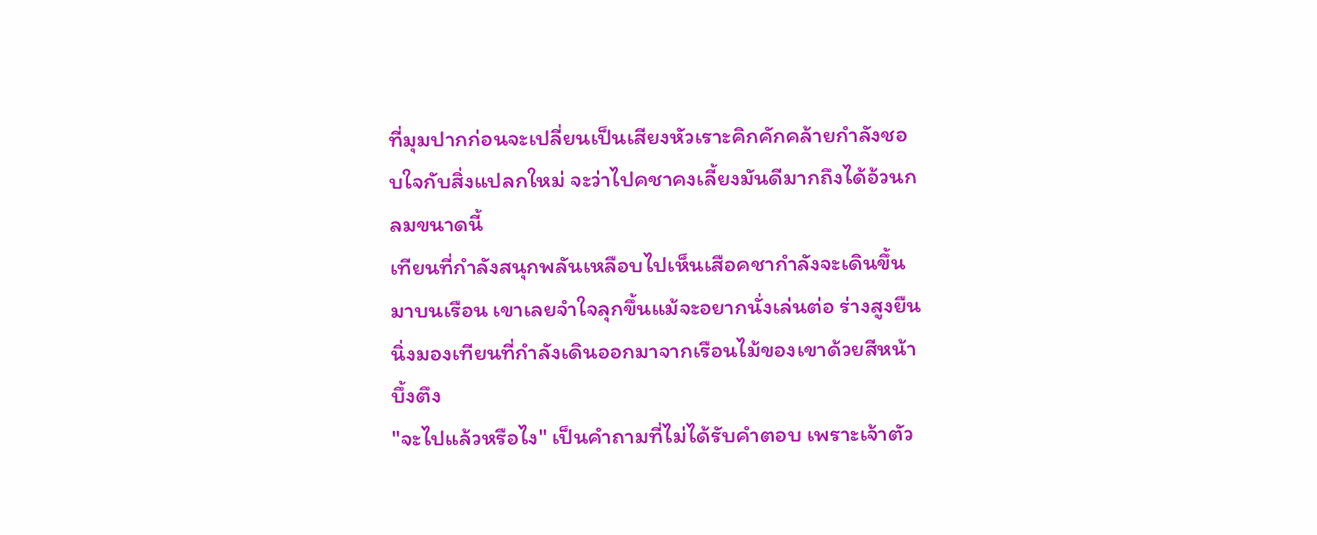ที่มุมปากก่อนจะเปลี่ยนเป็นเสียงหัวเราะคิกคักคล้ายกำลังชอบใจกับสิ่งแปลกใหม่ จะว่าไปคชาคงเลี้ยงมันดีมากถึงได้อ้วนกลมขนาดนี้
เทียนที่กำลังสนุกพลันเหลือบไปเห็นเสือคชากำลังจะเดินขึ้นมาบนเรือน เขาเลยจำใจลุกขึ้นแม้จะอยากนั่งเล่นต่อ ร่างสูงยืนนิ่งมองเทียนที่กำลังเดินออกมาจากเรือนไม้ของเขาด้วยสีหน้าบึ้งตึง
"จะไปแล้วหรือไง" เป็นคำถามที่ไม่ได้รับคำตอบ เพราะเจ้าตัว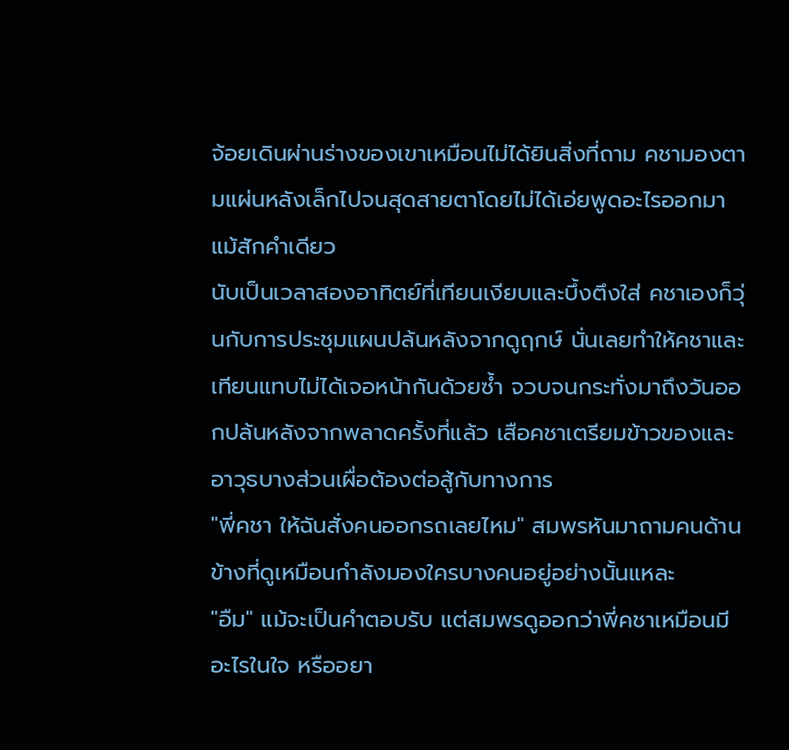จ้อยเดินผ่านร่างของเขาเหมือนไม่ได้ยินสิ่งที่ถาม คชามองตามแผ่นหลังเล็กไปจนสุดสายตาโดยไม่ได้เอ่ยพูดอะไรออกมาแม้สักคำเดียว
นับเป็นเวลาสองอาทิตย์ที่เทียนเงียบและบึ้งตึงใส่ คชาเองก็วุ่นกับการประชุมแผนปล้นหลังจากดูฤกษ์ นั่นเลยทำให้คชาและเทียนแทบไม่ได้เจอหน้ากันด้วยซ้ำ จวบจนกระทั่งมาถึงวันออกปล้นหลังจากพลาดครั้งที่แล้ว เสือคชาเตรียมข้าวของและอาวุธบางส่วนเผื่อต้องต่อสู้กับทางการ
"พี่คชา ให้ฉันสั่งคนออกรถเลยไหม" สมพรหันมาถามคนด้านข้างที่ดูเหมือนกำลังมองใครบางคนอยู่อย่างนั้นแหละ
"อืม" แม้จะเป็นคำตอบรับ แต่สมพรดูออกว่าพี่คชาเหมือนมีอะไรในใจ หรืออยา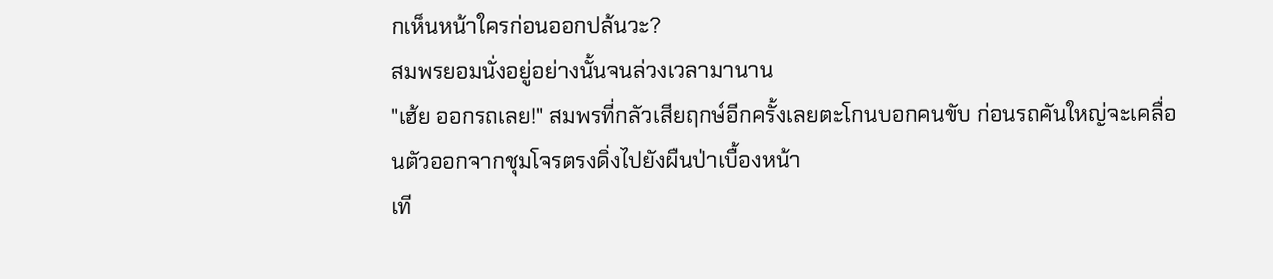กเห็นหน้าใครก่อนออกปล้นวะ?
สมพรยอมนั่งอยู่อย่างนั้นจนล่วงเวลามานาน
"เฮ้ย ออกรถเลย!" สมพรที่กลัวเสียฤกษ์อีกครั้งเลยตะโกนบอกคนขับ ก่อนรถคันใหญ่จะเคลื่อนตัวออกจากชุมโจรตรงดิ่งไปยังผืนป่าเบื้องหน้า
เที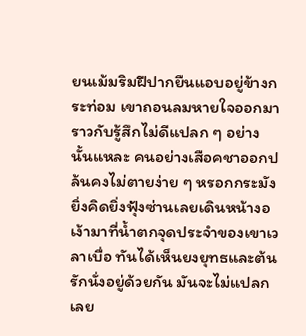ยนเม้มริมฝีปากยืนแอบอยู่ข้างกระท่อม เขาถอนลมหายใจออกมาราวกับรู้สึกไม่ดีแปลก ๆ อย่างนั้นแหละ คนอย่างเสือคชาออกปล้นคงไม่ตายง่าย ๆ หรอกกระมัง ยิ่งคิดยิ่งฟุ้งซ่านเลยเดินหน้างอเง้ามาที่น้ำตกจุดประจำของเขาเวลาเบื่อ ทันได้เห็นยงยุทธและต้นรักนั่งอยู่ด้วยกัน มันจะไม่แปลกเลย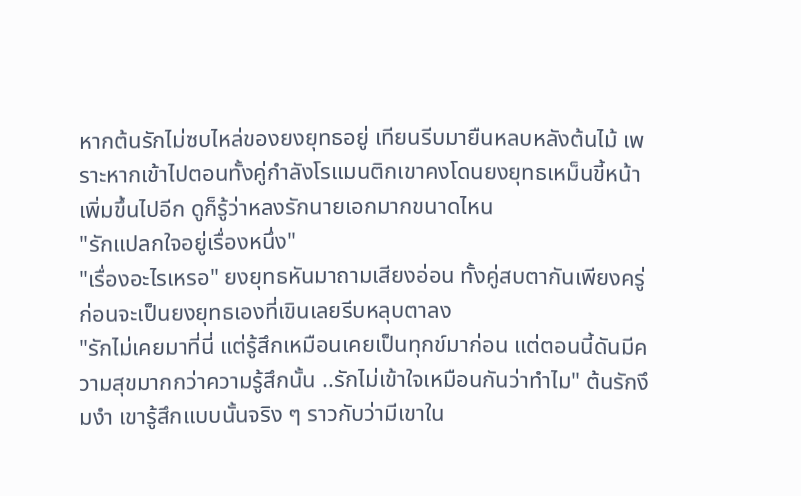หากต้นรักไม่ซบไหล่ของยงยุทธอยู่ เทียนรีบมายืนหลบหลังต้นไม้ เพราะหากเข้าไปตอนทั้งคู่กำลังโรแมนติกเขาคงโดนยงยุทธเหม็นขี้หน้าเพิ่มขึ้นไปอีก ดูก็รู้ว่าหลงรักนายเอกมากขนาดไหน
"รักแปลกใจอยู่เรื่องหนึ่ง"
"เรื่องอะไรเหรอ" ยงยุทธหันมาถามเสียงอ่อน ทั้งคู่สบตากันเพียงครู่ ก่อนจะเป็นยงยุทธเองที่เขินเลยรีบหลุบตาลง
"รักไม่เคยมาที่นี่ แต่รู้สึกเหมือนเคยเป็นทุกข์มาก่อน แต่ตอนนี้ดันมีความสุขมากกว่าความรู้สึกนั้น ..รักไม่เข้าใจเหมือนกันว่าทำไม" ต้นรักงึมงำ เขารู้สึกแบบนั้นจริง ๆ ราวกับว่ามีเขาใน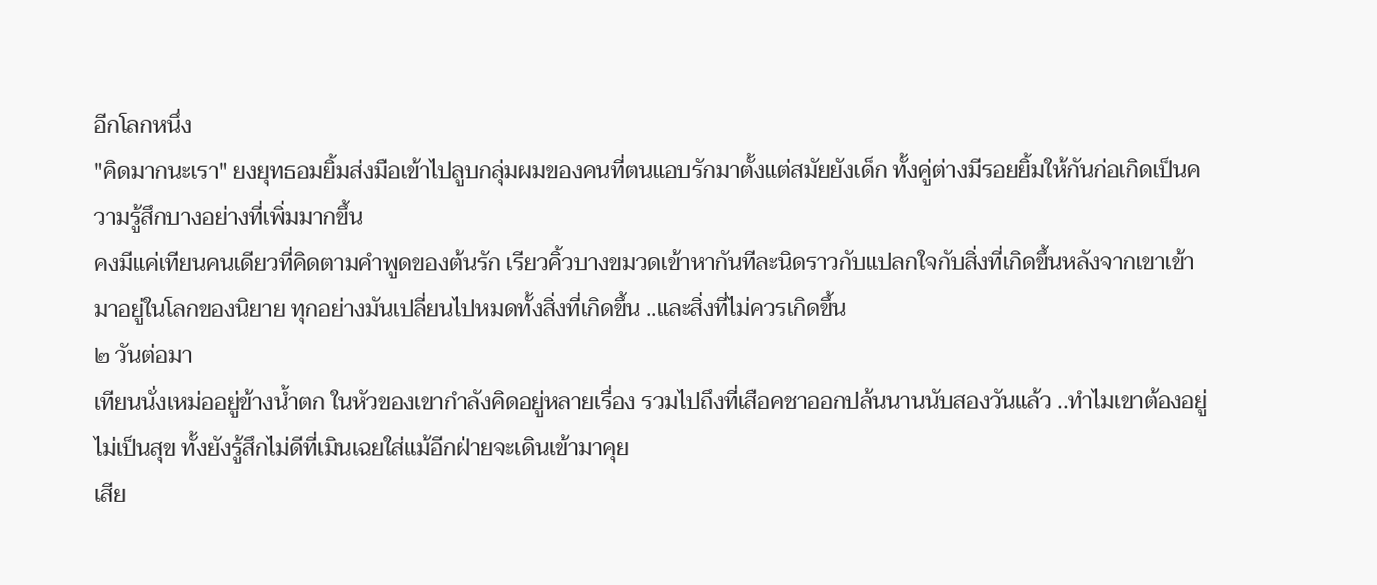อีกโลกหนึ่ง
"คิดมากนะเรา" ยงยุทธอมยิ้มส่งมือเข้าไปลูบกลุ่มผมของคนที่ตนแอบรักมาตั้งแต่สมัยยังเด็ก ทั้งคู่ต่างมีรอยยิ้มให้กันก่อเกิดเป็นความรู้สึกบางอย่างที่เพิ่มมากขึ้น
คงมีแค่เทียนคนเดียวที่คิดตามคำพูดของต้นรัก เรียวคิ้วบางขมวดเข้าหากันทีละนิดราวกับแปลกใจกับสิ่งที่เกิดขึ้นหลังจากเขาเข้ามาอยู่ในโลกของนิยาย ทุกอย่างมันเปลี่ยนไปหมดทั้งสิ่งที่เกิดขึ้น ..และสิ่งที่ไม่ควรเกิดขึ้น
๒ วันต่อมา
เทียนนั่งเหม่ออยู่ข้างน้ำตก ในหัวของเขากำลังคิดอยู่หลายเรื่อง รวมไปถึงที่เสือคชาออกปล้นนานนับสองวันแล้ว ..ทำไมเขาต้องอยู่ไม่เป็นสุข ทั้งยังรู้สึกไม่ดีที่เมินเฉยใส่แม้อีกฝ่ายจะเดินเข้ามาคุย
เสีย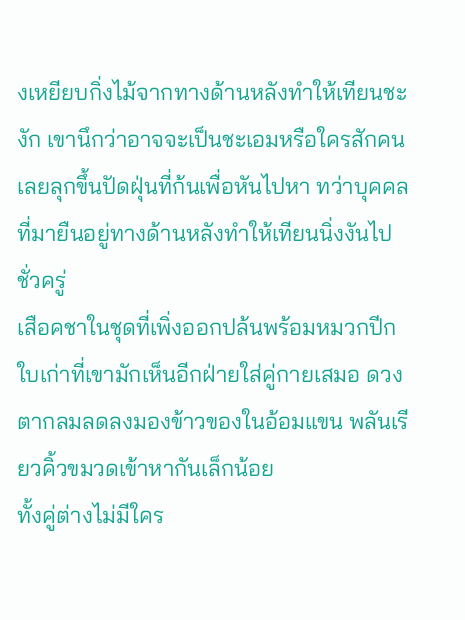งเหยียบกิ่งไม้จากทางด้านหลังทำให้เทียนชะงัก เขานึกว่าอาจจะเป็นชะเอมหรือใครสักคนเลยลุกขึ้นปัดฝุ่นที่ก้นเพื่อหันไปหา ทว่าบุคคลที่มายืนอยู่ทางด้านหลังทำให้เทียนนิ่งงันไปชั่วครู่
เสือคชาในชุดที่เพิ่งออกปล้นพร้อมหมวกปีกใบเก่าที่เขามักเห็นอีกฝ่ายใส่คู่กายเสมอ ดวงตากลมลดลงมองข้าวของในอ้อมแขน พลันเรียวคิ้วขมวดเข้าหากันเล็กน้อย
ทั้งคู่ต่างไม่มีใคร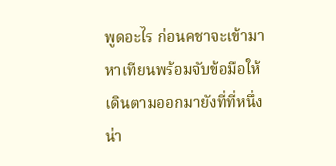พูดอะไร ก่อนคชาจะเข้ามาหาเทียนพร้อมจับข้อมือให้เดินตามออกมายังที่ที่หนึ่ง น่า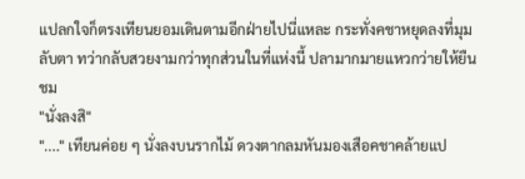แปลกใจก็ตรงเทียนยอมเดินตามอีกฝ่ายไปนี่แหละ กระทั่งคชาหยุดลงที่มุมลับตา ทว่ากลับสวยงามกว่าทุกส่วนในที่แห่งนี้ ปลามากมายแหวกว่ายให้ยืนชม
"นั่งลงสิ"
"...." เทียนค่อย ๆ นั่งลงบนรากไม้ ดวงตากลมหันมองเสือคชาคล้ายแป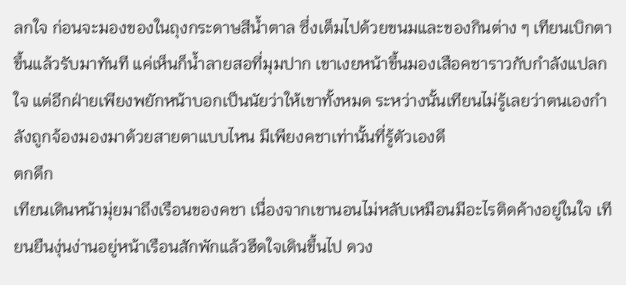ลกใจ ก่อนจะมองของในถุงกระดาษสีน้ำตาล ซึ่งเต็มไปด้วยขนมและของกินต่าง ๆ เทียนเบิกตาขึ้นแล้วรับมาทันที แค่เห็นก็น้ำลายสอที่มุมปาก เขาเงยหน้าขึ้นมองเสือคชาราวกับกำลังแปลกใจ แต่อีกฝ่ายเพียงพยักหน้าบอกเป็นนัยว่าให้เขาทั้งหมด ระหว่างนั้นเทียนไม่รู้เลยว่าตนเองกำลังถูกจ้องมองมาด้วยสายตาแบบไหน มีเพียงคชาเท่านั้นที่รู้ตัวเองดี
ตกดึก
เทียนเดินหน้ามุ่ยมาถึงเรือนของคชา เนื่องจากเขานอนไม่หลับเหมือนมีอะไรติดค้างอยู่ในใจ เทียนยืนงุ่นง่านอยู่หน้าเรือนสักพักแล้วฮึดใจเดินขึ้นไป ดวง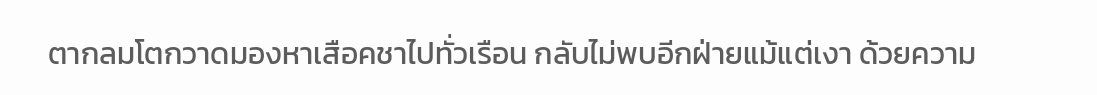ตากลมโตกวาดมองหาเสือคชาไปทั่วเรือน กลับไม่พบอีกฝ่ายแม้แต่เงา ด้วยความ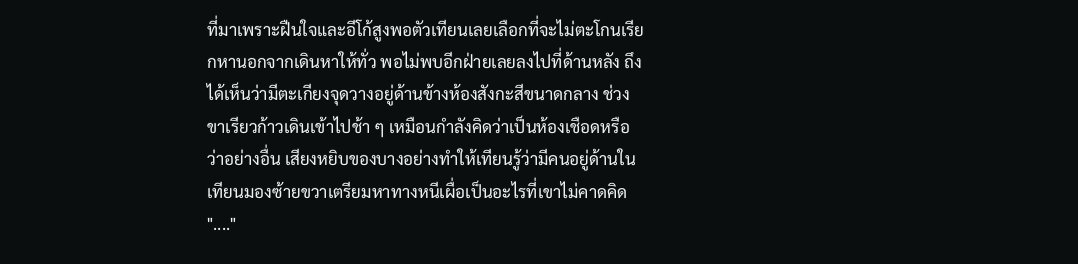ที่มาเพราะฝืนใจและอีโก้สูงพอตัวเทียนเลยเลือกที่จะไม่ตะโกนเรียกหานอกจากเดินหาให้ทั่ว พอไม่พบอีกฝ่ายเลยลงไปที่ด้านหลัง ถึงได้เห็นว่ามีตะเกียงจุดวางอยู่ด้านข้างห้องสังกะสีขนาดกลาง ช่วงขาเรียวก้าวเดินเข้าไปช้า ๆ เหมือนกำลังคิดว่าเป็นห้องเชือดหรือว่าอย่างอื่น เสียงหยิบของบางอย่างทำให้เทียนรู้ว่ามีคนอยู่ด้านใน เทียนมองซ้ายขวาเตรียมหาทางหนีเผื่อเป็นอะไรที่เขาไม่คาดคิด
"...."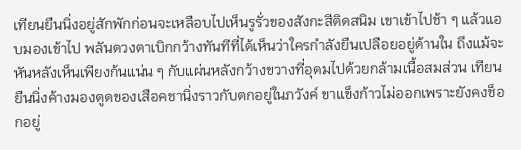เทียนยืนนิ่งอยู่สักพักก่อนจะเหลือบไปเห็นรูรั่วของสังกะสีติดสนิม เขาเข้าไปช้า ๆ แล้วแอบมองเข้าไป พลันดวงตาเบิกกว้างทันทีที่ได้เห็นว่าใครกำลังยืนเปลือยอยู่ด้านใน ถึงแม้จะหันหลังเห็นเพียงก้นแน่น ๆ กับแผ่นหลังกว้างขวางที่อุดมไปด้วยกล้ามเนื้อสมส่วน เทียนยืนนิ่งค้างมองตูดของเสือคชานิ่งราวกับตกอยู่ในภวังค์ ขาแข็งก้าวไม่ออกเพราะยังคงช็อกอยู่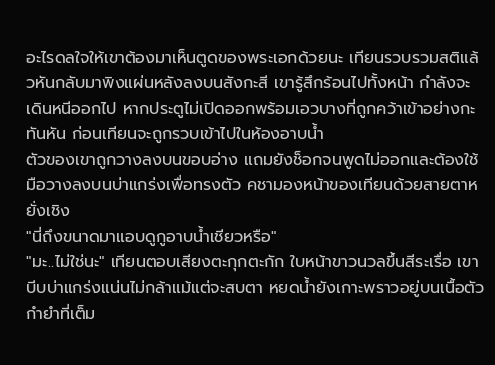อะไรดลใจให้เขาต้องมาเห็นตูดของพระเอกด้วยนะ เทียนรวบรวมสติแล้วหันกลับมาพิงแผ่นหลังลงบนสังกะสี เขารู้สึกร้อนไปทั้งหน้า กำลังจะเดินหนีออกไป หากประตูไม่เปิดออกพร้อมเอวบางที่ถูกคว้าเข้าอย่างกะทันหัน ก่อนเทียนจะถูกรวบเข้าไปในห้องอาบน้ำ
ตัวของเขาถูกวางลงบนขอบอ่าง แถมยังช็อกจนพูดไม่ออกและต้องใช้มือวางลงบนบ่าแกร่งเพื่อทรงตัว คชามองหน้าของเทียนด้วยสายตาหยั่งเชิง
"นี่ถึงขนาดมาแอบดูกูอาบน้ำเชียวหรือ"
"มะ..ไม่ใช่นะ" เทียนตอบเสียงตะกุกตะกัก ใบหน้าขาวนวลขึ้นสีระเรื่อ เขาบีบบ่าแกร่งแน่นไม่กล้าแม้แต่จะสบตา หยดน้ำยังเกาะพราวอยู่บนเนื้อตัวกำยำที่เต็ม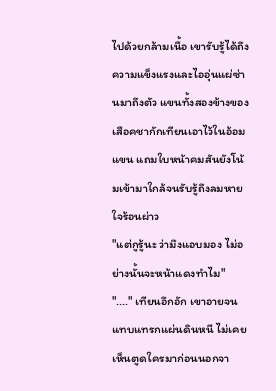ไปด้วยกล้ามเนื้อ เขารับรู้ได้ถึงความแข็งแรงและไออุ่นแผ่ซ่านมาถึงตัว แขนทั้งสองข้างของเสือคชากักเทียนเอาไว้ในอ้อมแขน แถมใบหน้าคมสันยังโน้มเข้ามาใกล้จนรับรู้ถึงลมหายใจร้อนผ่าว
"แต่กูรู้นะ ว่ามึงแอบมอง ไม่อย่างนั้นจะหน้าแดงทำไม"
"...." เทียนอึกอัก เขาอายจนแทบแทรกแผ่นดินหนี ไม่เคยเห็นตูดใครมาก่อนนอกจา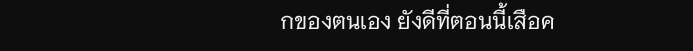กของตนเอง ยังดีที่ตอนนี้เสือค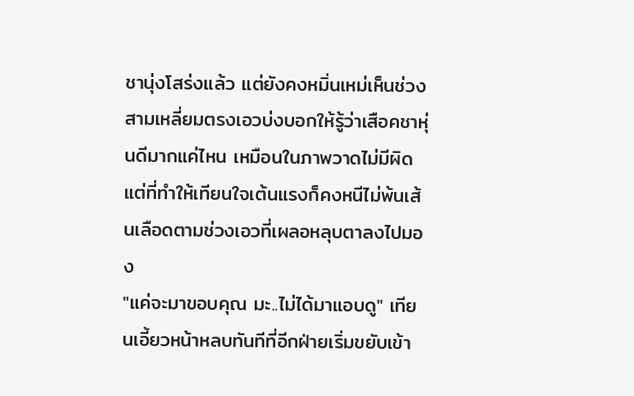ชานุ่งโสร่งแล้ว แต่ยังคงหมิ่นเหม่เห็นช่วงสามเหลี่ยมตรงเอวบ่งบอกให้รู้ว่าเสือคชาหุ่นดีมากแค่ไหน เหมือนในภาพวาดไม่มีผิด
แต่ที่ทำให้เทียนใจเต้นแรงก็คงหนีไม่พ้นเส้นเลือดตามช่วงเอวที่เผลอหลุบตาลงไปมอง
"แค่จะมาขอบคุณ มะ..ไม่ได้มาแอบดู" เทียนเอี้ยวหน้าหลบทันทีที่อีกฝ่ายเริ่มขยับเข้า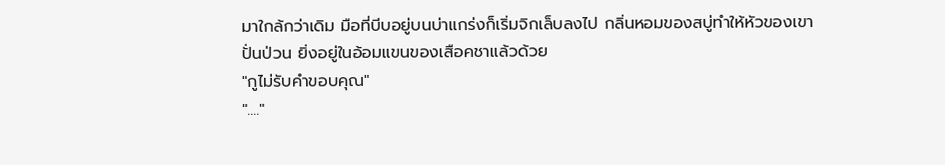มาใกล้กว่าเดิม มือที่บีบอยู่บนบ่าแกร่งก็เริ่มจิกเล็บลงไป กลิ่นหอมของสบู่ทำให้หัวของเขาปั่นป่วน ยิ่งอยู่ในอ้อมแขนของเสือคชาแล้วด้วย
"กูไม่รับคำขอบคุณ"
"...."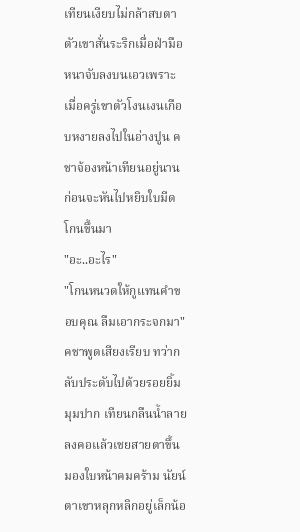เทียนเงียบไม่กล้าสบตา ตัวเขาสั่นระริกเมื่อฝ่ามือหนาจับลงบนเอวเพราะเมื่อครู่เขาตัวโงนเงนเกือบหงายลงไปในอ่างปูน คชาจ้องหน้าเทียนอยู่นานก่อนจะหันไปหยิบใบมีดโกนขึ้นมา
"อะ..อะไร"
"โกนหนวดให้กูแทนคำขอบคุณ ลืมเอากระจกมา" คชาพูดเสียงเรียบ ทว่ากลับประดับไปด้วยรอยยิ้มมุมปาก เทียนกลืนน้ำลายลงคอแล้วเชยสายตาขึ้นมองใบหน้าคมคร้าม นัยน์ตาเขาหลุกหลิกอยู่เล็กน้อ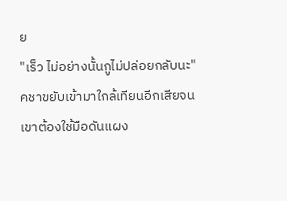ย
"เร็ว ไม่อย่างนั้นกูไม่ปล่อยกลับนะ"
คชาขยับเข้ามาใกล้เทียนอีกเสียจนเขาต้องใช้มือดันแผง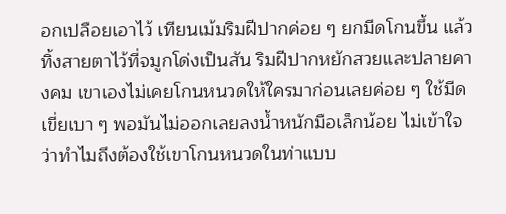อกเปลือยเอาไว้ เทียนเม้มริมฝีปากค่อย ๆ ยกมีดโกนขึ้น แล้วทิ้งสายตาไว้ที่จมูกโด่งเป็นสัน ริมฝีปากหยักสวยและปลายคางคม เขาเองไม่เคยโกนหนวดให้ใครมาก่อนเลยค่อย ๆ ใช้มีดเขี่ยเบา ๆ พอมันไม่ออกเลยลงน้ำหนักมือเล็กน้อย ไม่เข้าใจว่าทำไมถึงต้องใช้เขาโกนหนวดในท่าแบบ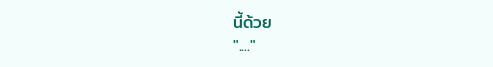นี้ด้วย
"...."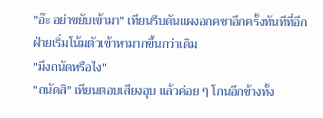"อ๊ะ อย่าขยับเข้ามา" เทียนรีบดันแผงอกคชาอีกครั้งทันทีที่อีกฝ่ายเริ่มโน้มตัวเข้าหามากขึ้นกว่าเดิม
"มึงถนัดหรือไง"
"ถนัดสิ" เทียนตอบเสียงอุบ แล้วค่อย ๆ โกนอีกข้างทั้ง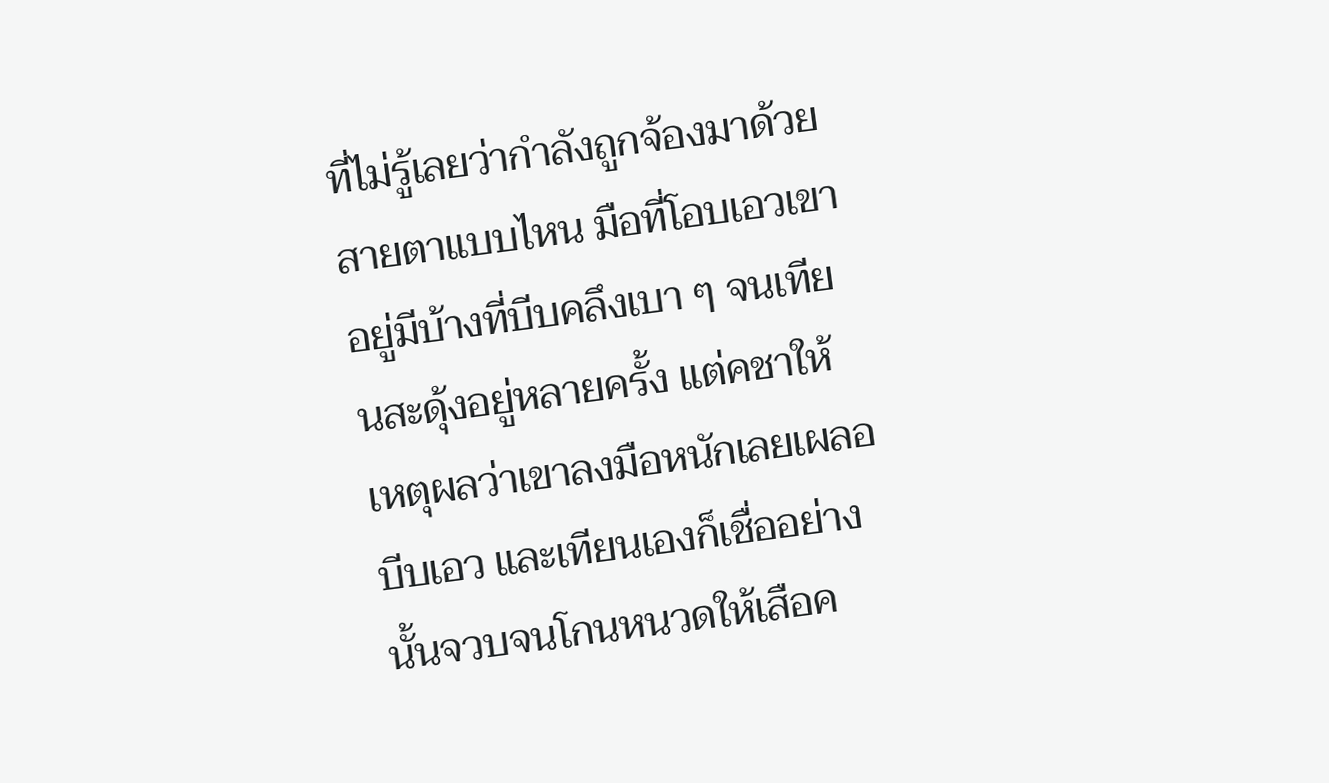ที่ไม่รู้เลยว่ากำลังถูกจ้องมาด้วยสายตาแบบไหน มือที่โอบเอวเขาอยู่มีบ้างที่บีบคลึงเบา ๆ จนเทียนสะดุ้งอยู่หลายครั้ง แต่คชาให้เหตุผลว่าเขาลงมือหนักเลยเผลอบีบเอว และเทียนเองก็เชื่ออย่างนั้นจวบจนโกนหนวดให้เสือค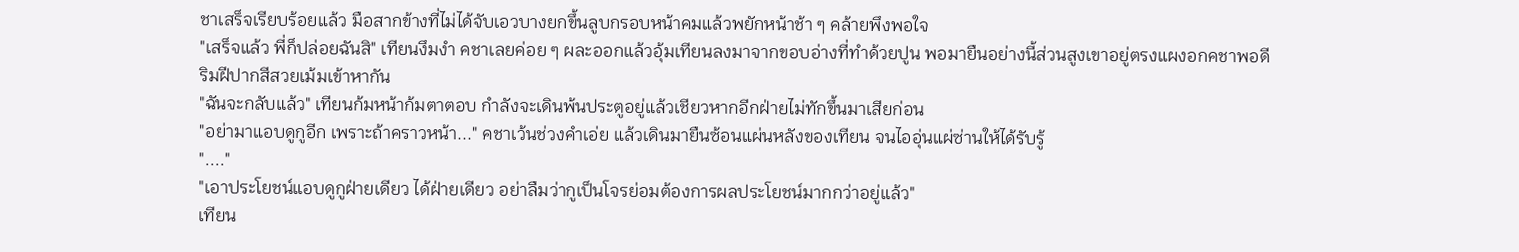ชาเสร็จเรียบร้อยแล้ว มือสากข้างที่ไม่ได้จับเอวบางยกขึ้นลูบกรอบหน้าคมแล้วพยักหน้าช้า ๆ คล้ายพึงพอใจ
"เสร็จแล้ว พี่ก็ปล่อยฉันสิ" เทียนงึมงำ คชาเลยค่อย ๆ ผละออกแล้วอุ้มเทียนลงมาจากขอบอ่างที่ทำด้วยปูน พอมายืนอย่างนี้ส่วนสูงเขาอยู่ตรงแผงอกคชาพอดี ริมฝีปากสีสวยเม้มเข้าหากัน
"ฉันจะกลับแล้ว" เทียนก้มหน้าก้มตาตอบ กำลังจะเดินพ้นประตูอยู่แล้วเชียวหากอีกฝ่ายไม่ทักขึ้นมาเสียก่อน
"อย่ามาแอบดูกูอีก เพราะถ้าคราวหน้า..." คชาเว้นช่วงคำเอ่ย แล้วเดินมายืนซ้อนแผ่นหลังของเทียน จนไออุ่นแผ่ซ่านให้ได้รับรู้
"...."
"เอาประโยชน์แอบดูกูฝ่ายเดียว ได้ฝ่ายเดียว อย่าลืมว่ากูเป็นโจรย่อมต้องการผลประโยชน์มากกว่าอยู่แล้ว"
เทียน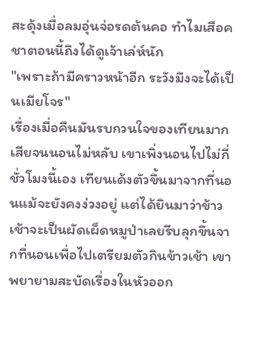สะดุ้งเมื่อลมอุ่นจ่อรดต้นคอ ทำไมเสือคชาตอนนี้ถึงได้ดูเจ้าเล่ห์นัก
"เพราะถ้ามีคราวหน้าอีก ระวังมึงจะได้เป็นเมียโจร"
เรื่องเมื่อคืนมันรบกวนใจของเทียนมากเสียจนนอนไม่หลับ เขาเพิ่งนอนไปไม่กี่ชั่วโมงนี้เอง เทียนเด้งตัวขึ้นมาจากที่นอนแม้จะยังคงง่วงอยู่ แต่ได้ยินมาว่าข้าวเช้าจะเป็นผัดเผ็ดหมูป่าเลยรีบลุกขึ้นจากที่นอนเพื่อไปเตรียมตัวกินข้าวเช้า เขาพยายามสะบัดเรื่องในหัวออก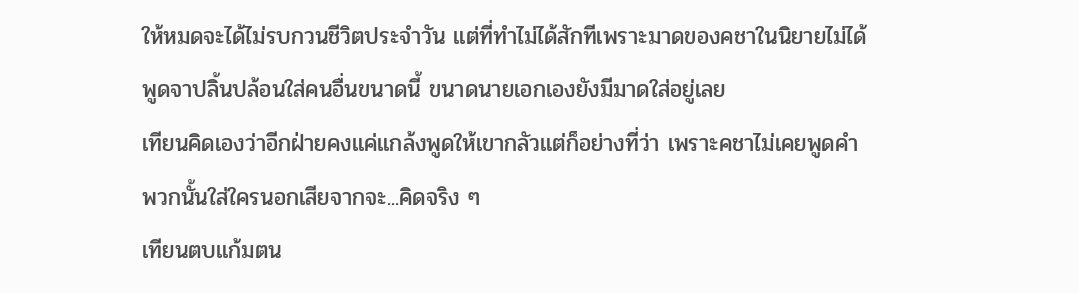ให้หมดจะได้ไม่รบกวนชีวิตประจำวัน แต่ที่ทำไม่ได้สักทีเพราะมาดของคชาในนิยายไม่ได้พูดจาปลิ้นปล้อนใส่คนอื่นขนาดนี้ ขนาดนายเอกเองยังมีมาดใส่อยู่เลย
เทียนคิดเองว่าอีกฝ่ายคงแค่แกล้งพูดให้เขากลัวแต่ก็อย่างที่ว่า เพราะคชาไม่เคยพูดคำพวกนั้นใส่ใครนอกเสียจากจะ...คิดจริง ๆ
เทียนตบแก้มตน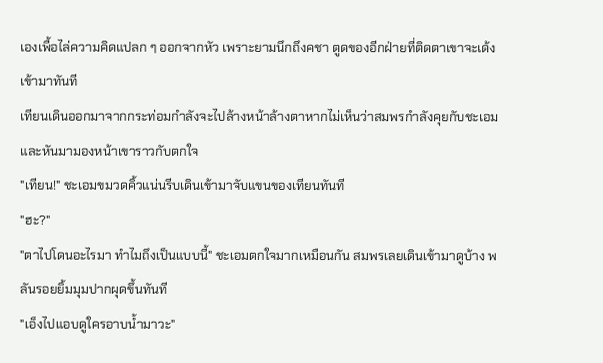เองเพื้อไล่ความคิดแปลก ๆ ออกจากหัว เพราะยามนึกถึงคชา ตูดของอีกฝ่ายที่ติดตาเขาจะเด้งเข้ามาทันที
เทียนเดินออกมาจากกระท่อมกำลังจะไปล้างหน้าล้างตาหากไม่เห็นว่าสมพรกำลังคุยกับชะเอมและหันมามองหน้าเขาราวกับตกใจ
"เทียน!" ชะเอมขมวดคิ้วแน่นรีบเดินเข้ามาจับแขนของเทียนทันที
"ฮะ?"
"ตาไปโดนอะไรมา ทำไมถึงเป็นแบบนี้" ชะเอมตกใจมากเหมือนกัน สมพรเลยเดินเข้ามาดูบ้าง พลันรอยยิ้มมุมปากผุดขึ้นทันที
"เอ็งไปแอบดูใครอาบน้ำมาวะ"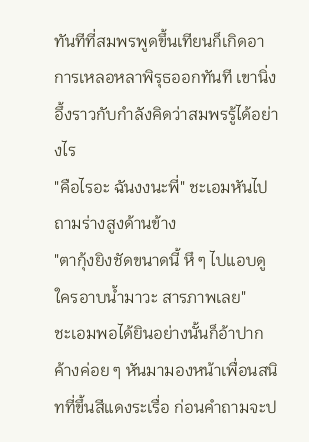ทันทีที่สมพรพูดขึ้นเทียนก็เกิดอาการเหลอหลาพิรุธออกทันที เขานิ่งอึ้งราวกับกำลังคิดว่าสมพรรู้ได้อย่างไร
"คือไรอะ ฉันงงนะพี่" ชะเอมหันไปถามร่างสูงด้านข้าง
"ตากุ้งยิงชัดขนาดนี้ หึ ๆ ไปแอบดูใครอาบน้ำมาวะ สารภาพเลย"
ชะเอมพอได้ยินอย่างนั้นก็อ้าปากค้างค่อย ๆ หันมามองหน้าเพื่อนสนิทที่ขึ้นสีแดงระเรื่อ ก่อนคำถามจะป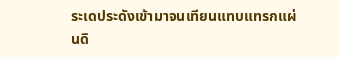ระเดประดังเข้ามาจนเทียนแทบแทรกแผ่นดิ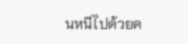นหนีไปด้วยค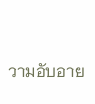วามอับอาย